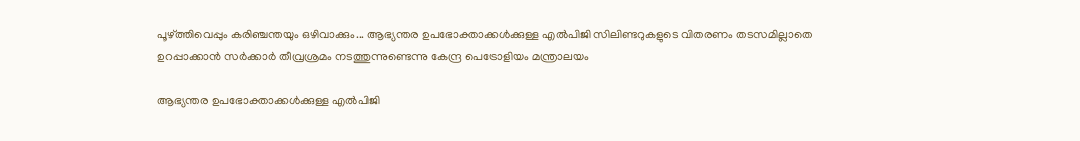പൂഴ്ത്തിവെപ്പും കരിഞ്ചന്തയും ഒഴിവാക്കും... ആഭ്യന്തര ഉപഭോക്താക്കൾക്കുള്ള എൽപിജി സിലിണ്ടറുകളുടെ വിതരണം തടസമില്ലാതെ ഉറപ്പാക്കാൻ സർക്കാർ തീവ്രശ്രമം നടത്തുന്നുണ്ടെന്നു കേന്ദ്ര പെട്രോളിയം മന്ത്രാലയം

ആഭ്യന്തര ഉപഭോക്താക്കൾക്കുള്ള എൽപിജി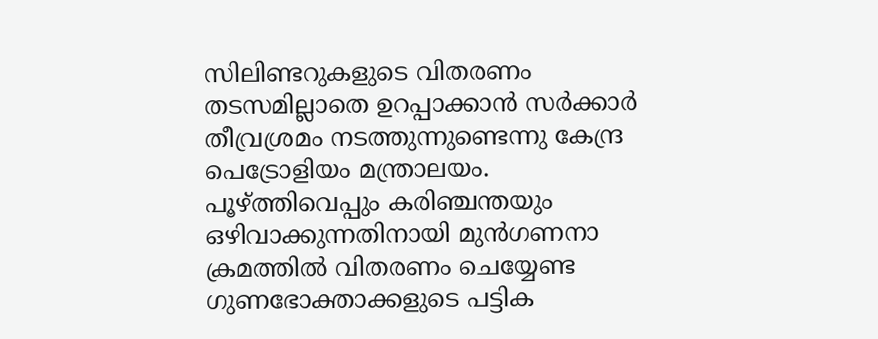സിലിണ്ടറുകളുടെ വിതരണം തടസമില്ലാതെ ഉറപ്പാക്കാൻ സർക്കാർ തീവ്രശ്രമം നടത്തുന്നുണ്ടെന്നു കേന്ദ്ര പെട്രോളിയം മന്ത്രാലയം.
പൂഴ്ത്തിവെപ്പും കരിഞ്ചന്തയും ഒഴിവാക്കുന്നതിനായി മുൻഗണനാ ക്രമത്തിൽ വിതരണം ചെയ്യേണ്ട ഗുണഭോക്താക്കളുടെ പട്ടിക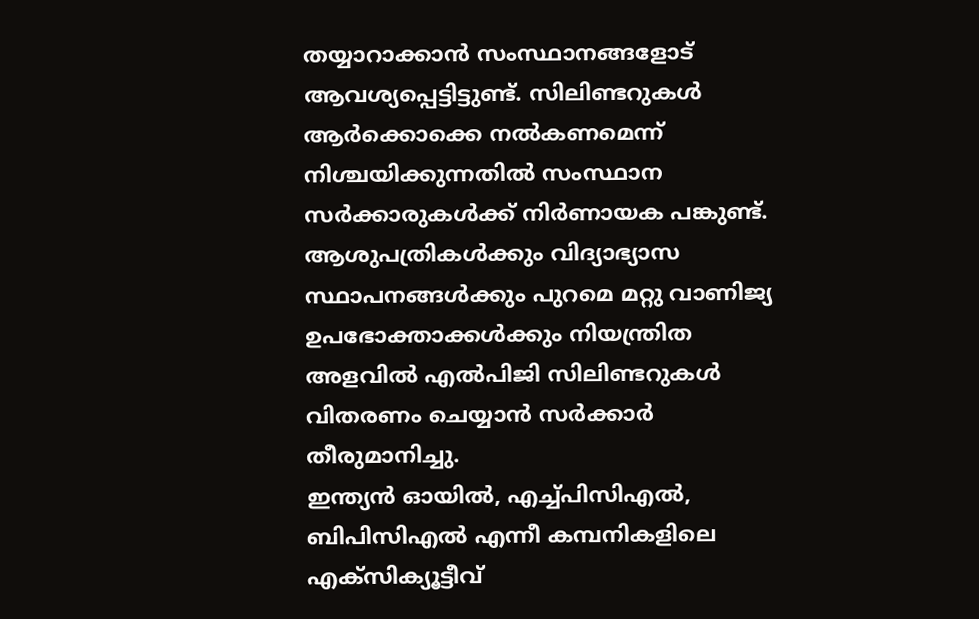തയ്യാറാക്കാൻ സംസ്ഥാനങ്ങളോട് ആവശ്യപ്പെട്ടിട്ടുണ്ട്. സിലിണ്ടറുകൾ ആർക്കൊക്കെ നൽകണമെന്ന് നിശ്ചയിക്കുന്നതിൽ സംസ്ഥാന സർക്കാരുകൾക്ക് നിർണായക പങ്കുണ്ട്. ആശുപത്രികൾക്കും വിദ്യാഭ്യാസ സ്ഥാപനങ്ങൾക്കും പുറമെ മറ്റു വാണിജ്യ ഉപഭോക്താക്കൾക്കും നിയന്ത്രിത അളവിൽ എൽപിജി സിലിണ്ടറുകൾ വിതരണം ചെയ്യാൻ സർക്കാർ തീരുമാനിച്ചു.
ഇന്ത്യൻ ഓയിൽ, എച്ച്പിസിഎൽ, ബിപിസിഎൽ എന്നീ കമ്പനികളിലെ എക്സിക്യൂട്ടീവ്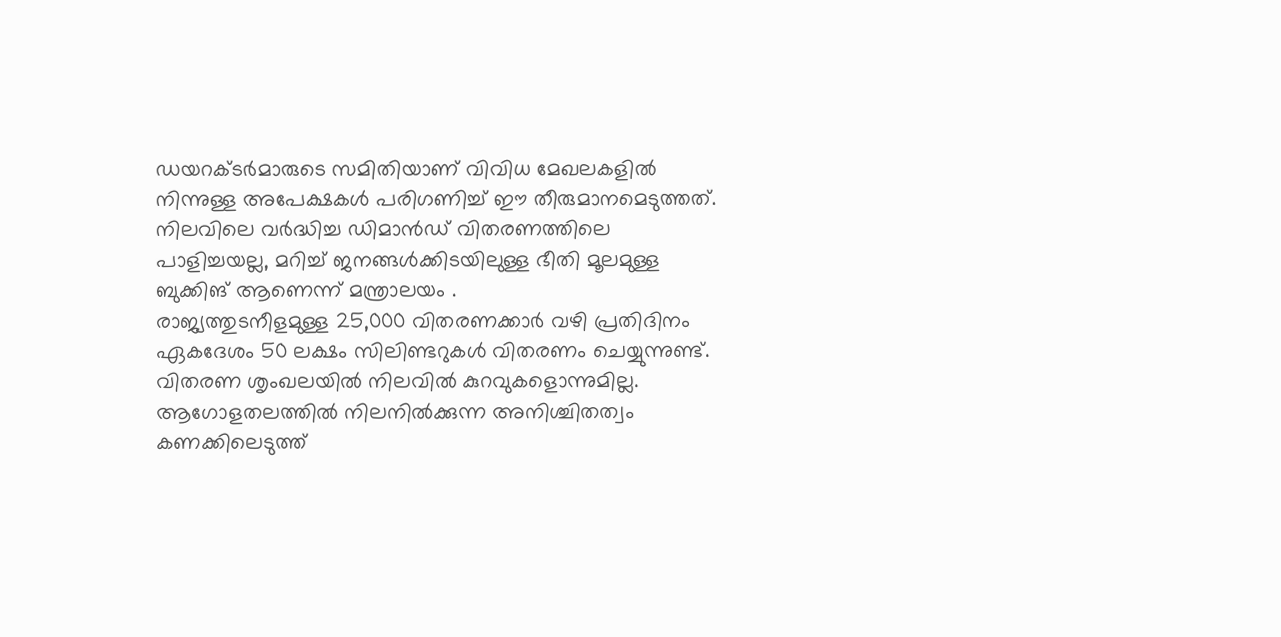ഡയറക്ടർമാരുടെ സമിതിയാണ് വിവിധ മേഖലകളിൽ നിന്നുള്ള അപേക്ഷകൾ പരിഗണിച്ച് ഈ തീരുമാനമെടുത്തത്. നിലവിലെ വർദ്ധിച്ച ഡിമാൻഡ് വിതരണത്തിലെ പാളിച്ചയല്ല, മറിച്ച് ജനങ്ങൾക്കിടയിലുള്ള ഭീതി മൂലമുള്ള ബുക്കിങ് ആണെന്ന് മന്ത്രാലയം .
രാജ്യത്തുടനീളമുള്ള 25,000 വിതരണക്കാർ വഴി പ്രതിദിനം ഏകദേശം 50 ലക്ഷം സിലിണ്ടറുകൾ വിതരണം ചെയ്യുന്നുണ്ട്. വിതരണ ശൃംഖലയിൽ നിലവിൽ കുറവുകളൊന്നുമില്ല. ആഗോളതലത്തിൽ നിലനിൽക്കുന്ന അനിശ്ചിതത്വം കണക്കിലെടുത്ത്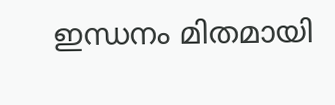ഇന്ധനം മിതമായി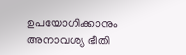ഉപയോഗിക്കാനും അനാവശ്യ ഭീതി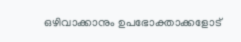ഒഴിവാക്കാനും ഉപഭോക്താക്കളോട്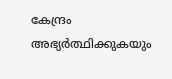കേന്ദ്രം അഭ്യർത്ഥിക്കുകയും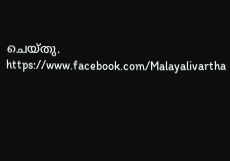ചെയ്തു.
https://www.facebook.com/Malayalivartha